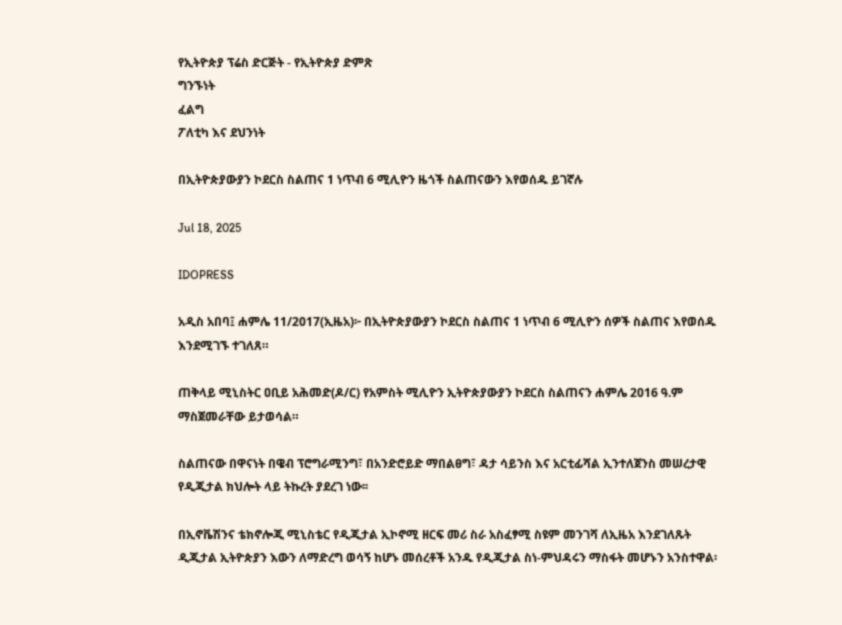የኢትዮጵያ ፕሬስ ድርጅት - የኢትዮጵያ ድምጽ
ግንኙነት
ፈልግ
ፖለቲካ እና ደህንነት

በኢትዮጵያውያን ኮደርስ ስልጠና 1 ነጥብ 6 ሚሊዮን ዜጎች ስልጠናውን እየወሰዱ ይገኛሉ

Jul 18, 2025

IDOPRESS

አዲስ አበባ፤ ሐምሌ 11/2017(ኢዜአ)፦ በኢትዮጵያውያን ኮደርስ ስልጠና 1 ነጥብ 6 ሚሊዮን ሰዎች ስልጠና እየወሰዱ እንደሚገኙ ተገለጸ።

ጠቅላይ ሚኒስትር ዐቢይ አሕመድ(ዶ/ር) የአምስት ሚሊዮን ኢትዮጵያውያን ኮደርስ ስልጠናን ሐምሌ 2016 ዓ.ም ማስጀመራቸው ይታወሳል።

ስልጠናው በዋናነት በዌብ ፕሮግራሚንግ፣ በአንድሮይድ ማበልፀግ፣ ዳታ ሳይንስ እና አርቲፊሻል ኢንተለጀንስ መሠረታዊ የዲጂታል ክህሎት ላይ ትኩረት ያደረገ ነው፡፡

በኢኖቬሽንና ቴክኖሎጂ ሚኒስቴር የዲጂታል ኢኮኖሚ ዘርፍ መሪ ስራ አስፈፃሚ ስዩም መንገሻ ለኢዜአ እንደገለጹት ዲጂታል ኢትዮጵያን እውን ለማድረግ ወሳኝ ከሆኑ መሰረቶች አንዱ የዲጂታል ስነ-ምህዳሩን ማስፋት መሆኑን አንስተዋል፡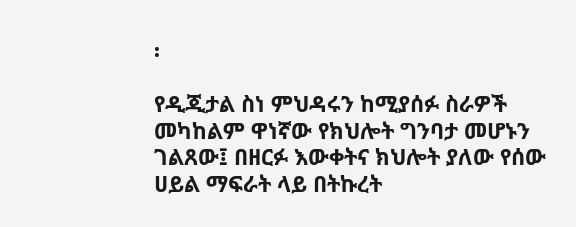፡

የዲጂታል ስነ ምህዳሩን ከሚያሰፉ ስራዎች መካከልም ዋነኛው የክህሎት ግንባታ መሆኑን ገልጸው፤ በዘርፉ እውቀትና ክህሎት ያለው የሰው ሀይል ማፍራት ላይ በትኩረት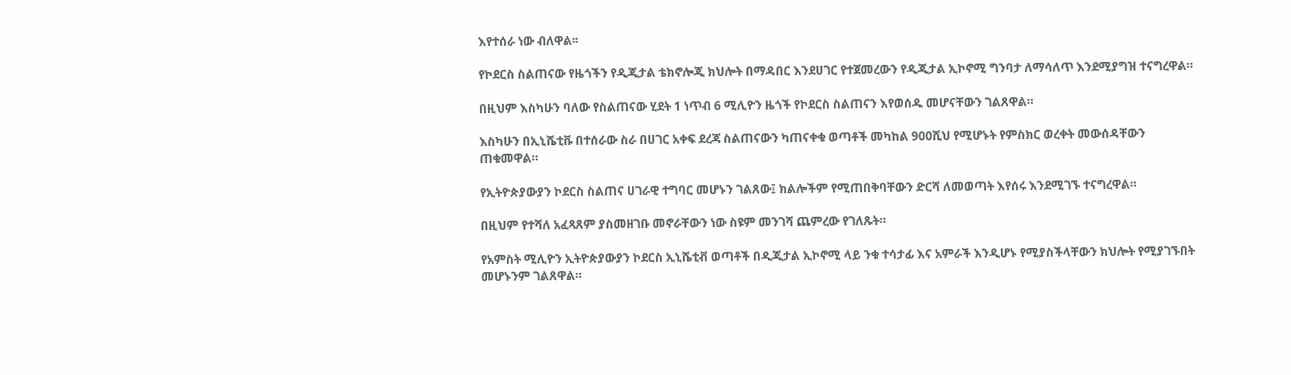እየተሰራ ነው ብለዋል፡፡

የኮደርስ ስልጠናው የዜጎችን የዲጂታል ቴክኖሎጂ ክህሎት በማዳበር እንደሀገር የተጀመረውን የዲጂታል ኢኮኖሚ ግንባታ ለማሳለጥ እንደሚያግዝ ተናግረዋል።

በዚህም እስካሁን ባለው የስልጠናው ሂደት 1 ነጥብ 6 ሚሊዮን ዜጎች የኮደርስ ስልጠናን እየወሰዱ መሆናቸውን ገልጸዋል።

እስካሁን በኢኒሼቲቩ በተሰራው ስራ በሀገር አቀፍ ደረጃ ስልጠናውን ካጠናቀቁ ወጣቶች መካከል 900ሺህ የሚሆኑት የምስክር ወረቀት መውሰዳቸውን ጠቁመዋል።

የኢትዮጵያውያን ኮደርስ ስልጠና ሀገራዊ ተግባር መሆኑን ገልጸው፤ ክልሎችም የሚጠበቅባቸውን ድርሻ ለመወጣት እየሰሩ እንደሚገኙ ተናግረዋል።

በዚህም የተሻለ አፈጻጸም ያስመዘገቡ መኖራቸውን ነው ስዩም መንገሻ ጨምረው የገለጹት።

የአምስት ሚሊዮን ኢትዮጵያውያን ኮደርስ ኢኒሼቲቭ ወጣቶች በዲጂታል ኢኮኖሚ ላይ ንቁ ተሳታፊ እና አምራች እንዲሆኑ የሚያስችላቸውን ክህሎት የሚያገኙበት መሆኑንም ገልጸዋል።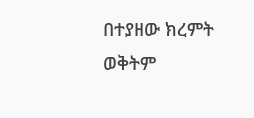በተያዘው ክረምት ወቅትም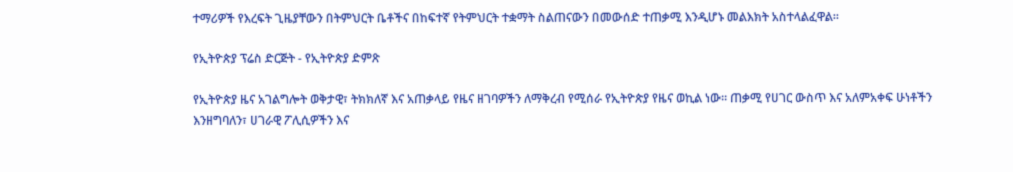ተማሪዎች የእረፍት ጊዜያቸውን በትምህርት ቤቶችና በከፍተኛ የትምህርት ተቋማት ስልጠናውን በመውሰድ ተጠቃሚ እንዲሆኑ መልእክት አስተላልፈዋል።

የኢትዮጵያ ፕሬስ ድርጅት - የኢትዮጵያ ድምጽ

የኢትዮጵያ ዜና አገልግሎት ወቅታዊ፣ ትክክለኛ እና አጠቃላይ የዜና ዘገባዎችን ለማቅረብ የሚሰራ የኢትዮጵያ የዜና ወኪል ነው። ጠቃሚ የሀገር ውስጥ እና አለምአቀፍ ሁነቶችን እንዘግባለን፣ ሀገራዊ ፖሊሲዎችን እና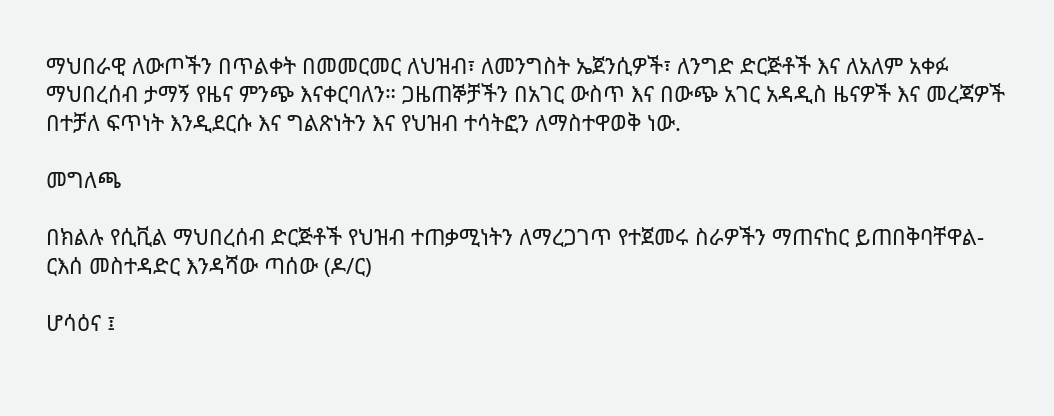ማህበራዊ ለውጦችን በጥልቀት በመመርመር ለህዝብ፣ ለመንግስት ኤጀንሲዎች፣ ለንግድ ድርጅቶች እና ለአለም አቀፉ ማህበረሰብ ታማኝ የዜና ምንጭ እናቀርባለን። ጋዜጠኞቻችን በአገር ውስጥ እና በውጭ አገር አዳዲስ ዜናዎች እና መረጃዎች በተቻለ ፍጥነት እንዲደርሱ እና ግልጽነትን እና የህዝብ ተሳትፎን ለማስተዋወቅ ነው.

መግለጫ

በክልሉ የሲቪል ማህበረሰብ ድርጅቶች የህዝብ ተጠቃሚነትን ለማረጋገጥ የተጀመሩ ስራዎችን ማጠናከር ይጠበቅባቸዋል- ርእሰ መስተዳድር እንዳሻው ጣሰው (ዶ/ር)

ሆሳዕና ፤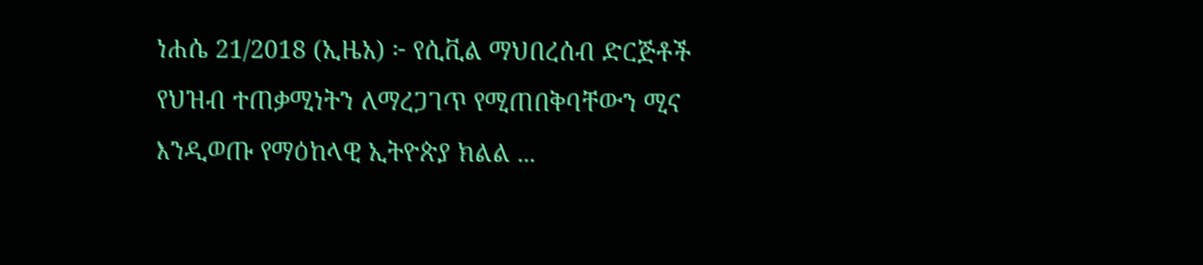ነሐሴ 21/2018 (ኢዜአ) ፦ የሲቪል ማህበረሰብ ድርጅቶች የህዝብ ተጠቃሚነትን ለማረጋገጥ የሚጠበቅባቸውን ሚና እንዲወጡ የማዕከላዊ ኢትዮጵያ ክልል ...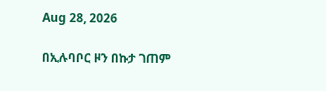Aug 28, 2026

በኢሉባቦር ዞን በኩታ ገጠም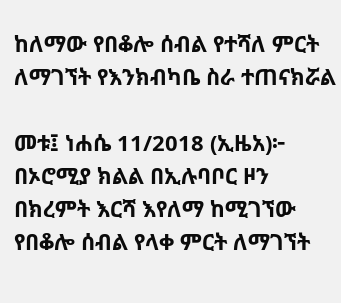ከለማው የበቆሎ ሰብል የተሻለ ምርት ለማገኘት የእንክብካቤ ስራ ተጠናክሯል

መቱ፤ ነሐሴ 11/2018 (ኢዜአ)፦ በኦሮሚያ ክልል በኢሉባቦር ዞን በክረምት እርሻ እየለማ ከሚገኘው የበቆሎ ሰብል የላቀ ምርት ለማገኘት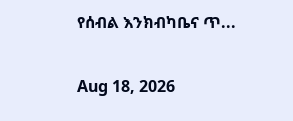የሰብል እንክብካቤና ጥ...

Aug 18, 2026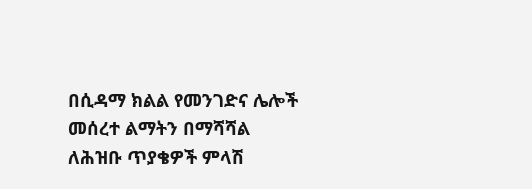በሲዳማ ክልል የመንገድና ሌሎች መሰረተ ልማትን በማሻሻል ለሕዝቡ ጥያቄዎች ምላሽ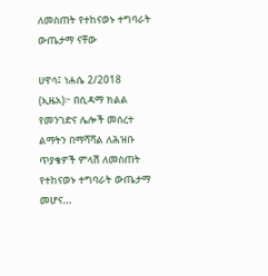ለመስጠት የተከናወኑ ተግባራት ውጤታማ ናቸው

ሀዋሳ፤ ነሐሴ 2/2018 (ኢዜአ)፦ በሲዳማ ክልል የመንገድና ሌሎች መሰረተ ልማትን በማሻሻል ለሕዝቡ ጥያቄዎች ምላሽ ለመስጠት የተከናወኑ ተግባራት ውጤታማ መሆና...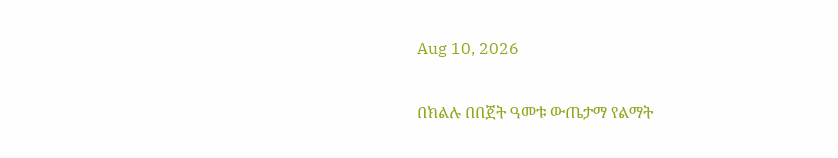Aug 10, 2026

በክልሉ በበጀት ዓመቱ ውጤታማ የልማት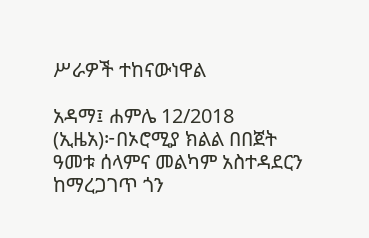ሥራዎች ተከናውነዋል

አዳማ፤ ሐምሌ 12/2018 (ኢዜአ)፦በኦሮሚያ ክልል በበጀት ዓመቱ ሰላምና መልካም አስተዳደርን ከማረጋገጥ ጎን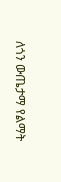ለጎን ውጤታማ የልማት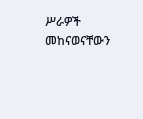ሥራዎች መከናወናቸውን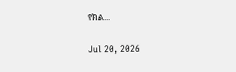የክል...

Jul 20, 2026